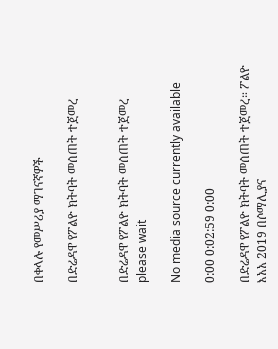በቀላሉ የመሥሪያ ማገናኛዎች

በድሬዳዋ የፖልዮ ክትባት መሰጠት ተጀመረ


በድሬዳዋ የፖልዮ ክትባት መሰጠት ተጀመረ
please wait

No media source currently available

0:00 0:02:59 0:00

በድሬዳዋ የፖልዮ ክትባት መሰጠት ተጀመረ። ፖልዮ እአአ 2019 በሶማሊያና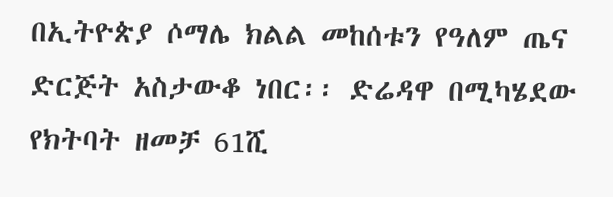በኢትዮጵያ ሶማሌ ክልል መከሰቱን የዓለም ጤና ድርጅት አስታውቆ ነበር፡፡ ድሬዳዋ በሚካሄደው የክትባት ዘመቻ 61ሺ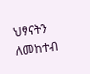ህፃናትን ለመከተብ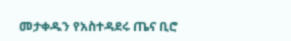መታቀዱን የአስተዳደሩ ጤና ቢሮ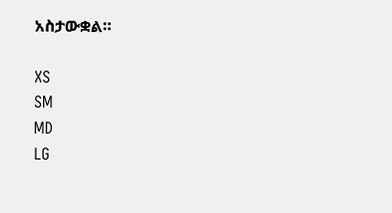አስታውቋል።

XS
SM
MD
LG